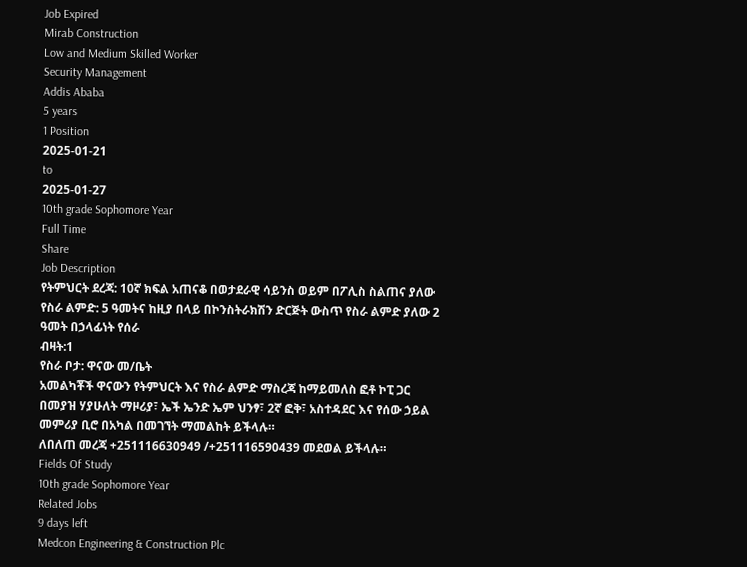Job Expired
Mirab Construction
Low and Medium Skilled Worker
Security Management
Addis Ababa
5 years
1 Position
2025-01-21
to
2025-01-27
10th grade Sophomore Year
Full Time
Share
Job Description
የትምህርት ደረጃ: 10ኛ ክፍል አጠናቆ በወታደራዊ ሳይንስ ወይም በፖሊስ ስልጠና ያለው
የስራ ልምድ: 5 ዓመትና ከዚያ በላይ በኮንስትራክሽን ድርጅት ውስጥ የስራ ልምድ ያለው 2 ዓመት በኃላፊነት የሰራ
ብዛት:1
የስራ ቦታ: ዋናው መ/ቤት
አመልካቾች ዋናውን የትምህርት እና የስራ ልምድ ማስረጃ ከማይመለስ ፎቶ ኮፒ ጋር በመያዝ ሃያሁለት ማዞሪያ፣ ኤች ኤንድ ኤም ህንፃ፣ 2ኛ ፎቅ፣ አስተዳደር እና የሰው ኃይል መምሪያ ቢሮ በአካል በመገኘት ማመልከት ይችላሉ።
ለበለጠ መረጃ +251116630949 /+251116590439 መደወል ይችላሉ።
Fields Of Study
10th grade Sophomore Year
Related Jobs
9 days left
Medcon Engineering & Construction Plc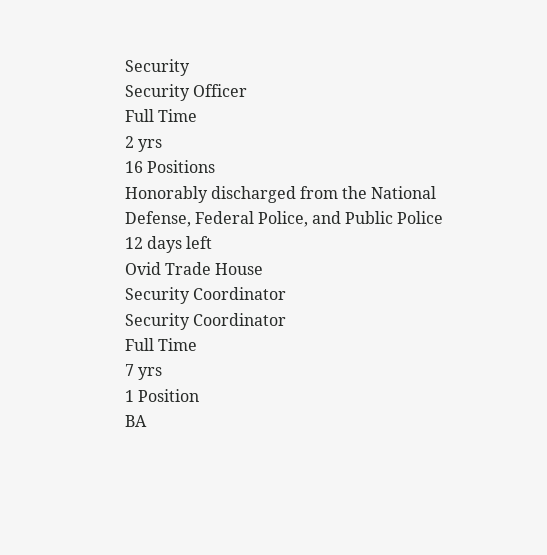Security
Security Officer
Full Time
2 yrs
16 Positions
Honorably discharged from the National Defense, Federal Police, and Public Police
12 days left
Ovid Trade House
Security Coordinator
Security Coordinator
Full Time
7 yrs
1 Position
BA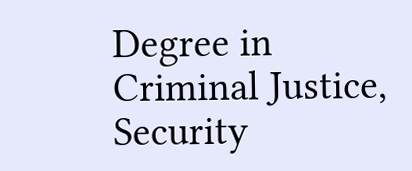Degree in Criminal Justice, Security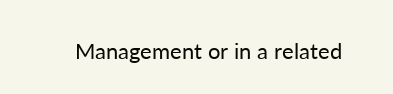Management or in a related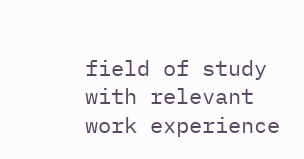field of study with relevant work experience